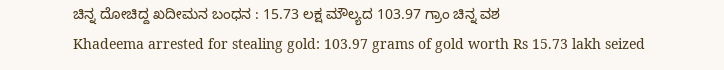ಚಿನ್ನ ದೋಚಿದ್ದ ಖದೀಮನ ಬಂಧನ : 15.73 ಲಕ್ಷ ಮೌಲ್ಯದ 103.97 ಗ್ರಾಂ ಚಿನ್ನ ವಶ
Khadeema arrested for stealing gold: 103.97 grams of gold worth Rs 15.73 lakh seized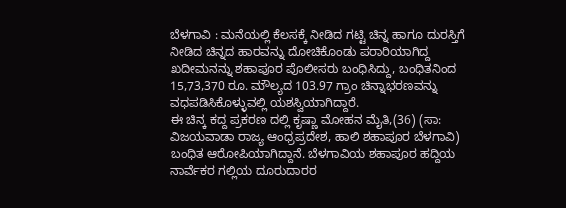ಬೆಳಗಾವಿ : ಮನೆಯಲ್ಲಿ ಕೆಲಸಕ್ಕೆ ನೀಡಿದ ಗಟ್ಟಿ ಚಿನ್ನ ಹಾಗೂ ದುರಸ್ತಿಗೆ ನೀಡಿದ ಚಿನ್ನದ ಹಾರವನ್ನು ದೋಚಿಕೊಂಡು ಪರಾರಿಯಾಗಿದ್ದ ಖದೀಮನನ್ನು ಶಹಾಪೂರ ಪೊಲೀಸರು ಬಂಧಿಸಿದ್ದು, ಬಂಧಿತನಿಂದ 15,73,370 ರೂ. ಮೌಲ್ಯದ 103.97 ಗ್ರಾಂ ಚಿನ್ನಾಭರಣವನ್ನು ವಧಪಡಿಸಿಕೊಳ್ಳುವಲ್ಲಿ ಯಶಸ್ವಿಯಾಗಿದ್ದಾರೆ.
ಈ ಚಿನ್ಕ ಕದ್ದ ಪ್ರಕರಣ ದಲ್ಲಿ ಕೃಷ್ಣಾ ಮೋಹನ ಮೈತಿ,(36) (ಸಾ: ವಿಜಯವಾಡಾ ರಾಜ್ಯ ಆಂಧ್ರಪ್ರದೇಶ, ಹಾಲಿ ಶಹಾಪೂರ ಬೆಳಗಾವಿ) ಬಂಧಿತ ಆರೋಪಿಯಾಗಿದ್ದಾನೆ. ಬೆಳಗಾವಿಯ ಶಹಾಪೂರ ಹದ್ದಿಯ ನಾರ್ವೆಕರ ಗಲ್ಲಿಯ ದೂರುದಾರರ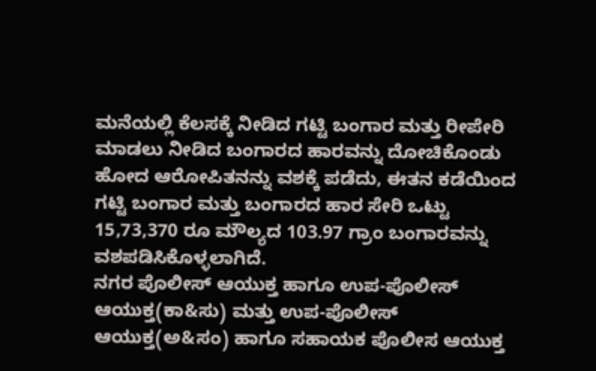ಮನೆಯಲ್ಲಿ ಕೆಲಸಕ್ಕೆ ನೀಡಿದ ಗಟ್ಟಿ ಬಂಗಾರ ಮತ್ತು ರೀಪೇರಿ ಮಾಡಲು ನೀಡಿದ ಬಂಗಾರದ ಹಾರವನ್ನು ದೋಚಿಕೊಂಡು ಹೋದ ಆರೋಪಿತನನ್ನು ವಶಕ್ಕೆ ಪಡೆದು, ಈತನ ಕಡೆಯಿಂದ ಗಟ್ಟಿ ಬಂಗಾರ ಮತ್ತು ಬಂಗಾರದ ಹಾರ ಸೇರಿ ಒಟ್ಟು 15,73,370 ರೂ ಮೌಲ್ಯದ 103.97 ಗ್ರಾಂ ಬಂಗಾರವನ್ನು ವಶಪಡಿಸಿಕೊಳ್ಳಲಾಗಿದೆ.
ನಗರ ಪೊಲೀಸ್ ಆಯುಕ್ತ ಹಾಗೂ ಉಪ-ಪೊಲೀಸ್ ಆಯುಕ್ತ(ಕಾ&ಸು) ಮತ್ತು ಉಪ-ಪೊಲೀಸ್ ಆಯುಕ್ತ(ಅ&ಸಂ) ಹಾಗೂ ಸಹಾಯಕ ಪೊಲೀಸ ಆಯುಕ್ತ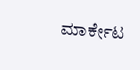ಮಾರ್ಕೇಟ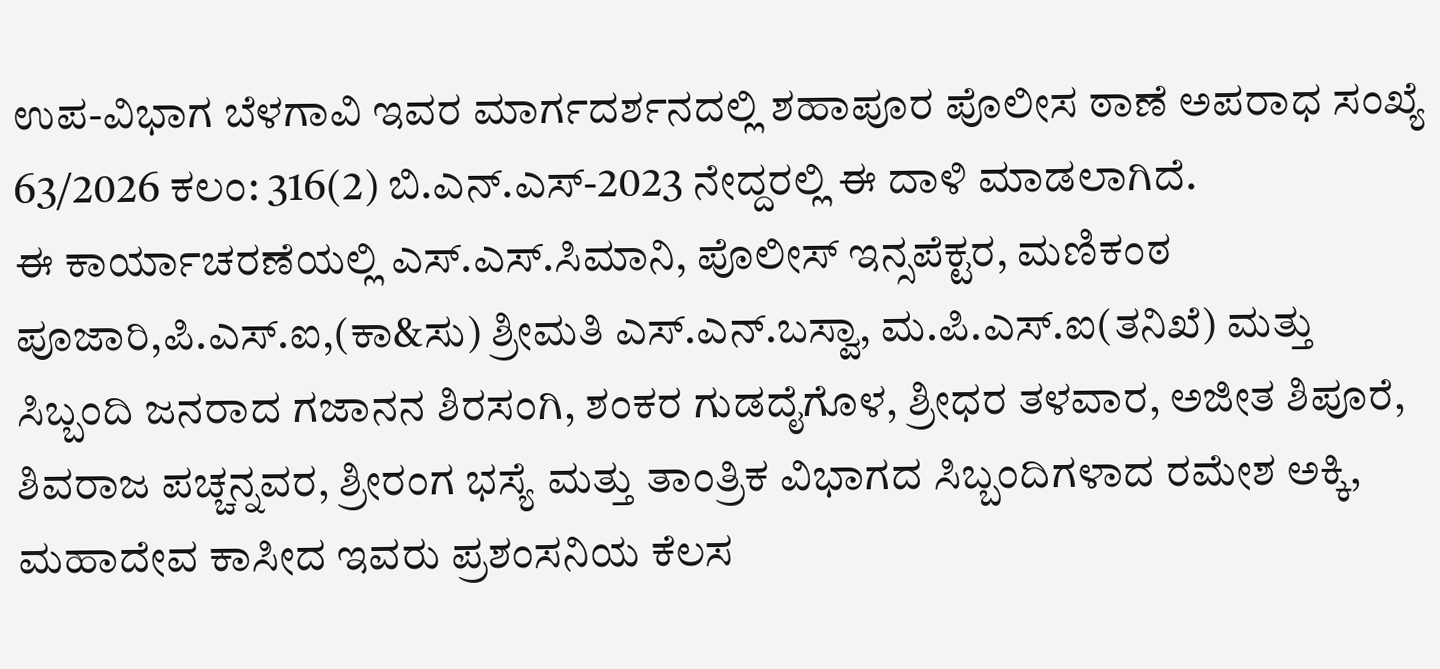ಉಪ-ವಿಭಾಗ ಬೆಳಗಾವಿ ಇವರ ಮಾರ್ಗದರ್ಶನದಲ್ಲಿ ಶಹಾಪೂರ ಪೊಲೀಸ ಠಾಣೆ ಅಪರಾಧ ಸಂಖ್ಯೆ 63/2026 ಕಲಂ: 316(2) ಬಿ.ಎನ್.ಎಸ್-2023 ನೇದ್ದರಲ್ಲಿ ಈ ದಾಳಿ ಮಾಡಲಾಗಿದೆ.
ಈ ಕಾರ್ಯಾಚರಣೆಯಲ್ಲಿ ಎಸ್.ಎಸ್.ಸಿಮಾನಿ, ಪೊಲೀಸ್ ಇನ್ಸಪೆಕ್ಟರ, ಮಣಿಕಂಠ ಪೂಜಾರಿ,ಪಿ.ಎಸ್.ಐ,(ಕಾ&ಸು) ಶ್ರೀಮತಿ ಎಸ್.ಎನ್.ಬಸ್ವಾ, ಮ.ಪಿ.ಎಸ್.ಐ(ತನಿಖೆ) ಮತ್ತು ಸಿಬ್ಬಂದಿ ಜನರಾದ ಗಜಾನನ ಶಿರಸಂಗಿ, ಶಂಕರ ಗುಡದೈಗೊಳ, ಶ್ರೀಧರ ತಳವಾರ, ಅಜೀತ ಶಿಪೂರೆ, ಶಿವರಾಜ ಪಚ್ಚನ್ನವರ, ಶ್ರೀರಂಗ ಭಸ್ಯೆ ಮತ್ತು ತಾಂತ್ರಿಕ ವಿಭಾಗದ ಸಿಬ್ಬಂದಿಗಳಾದ ರಮೇಶ ಅಕ್ಕಿ, ಮಹಾದೇವ ಕಾಸೀದ ಇವರು ಪ್ರಶಂಸನಿಯ ಕೆಲಸ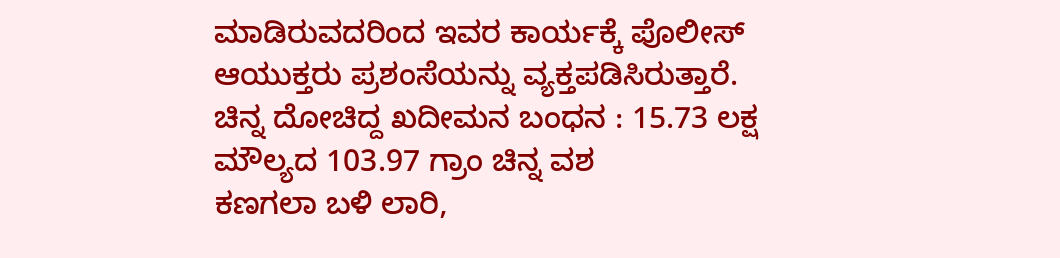ಮಾಡಿರುವದರಿಂದ ಇವರ ಕಾರ್ಯಕ್ಕೆ ಪೊಲೀಸ್ ಆಯುಕ್ತರು ಪ್ರಶಂಸೆಯನ್ನು ವ್ಯಕ್ತಪಡಿಸಿರುತ್ತಾರೆ.
ಚಿನ್ನ ದೋಚಿದ್ದ ಖದೀಮನ ಬಂಧನ : 15.73 ಲಕ್ಷ ಮೌಲ್ಯದ 103.97 ಗ್ರಾಂ ಚಿನ್ನ ವಶ
ಕಣಗಲಾ ಬಳಿ ಲಾರಿ,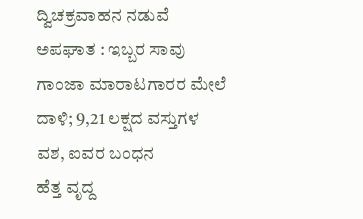ದ್ವಿಚಕ್ರವಾಹನ ನಡುವೆ ಅಪಘಾತ : ಇಬ್ಬರ ಸಾವು
ಗಾಂಜಾ ಮಾರಾಟಗಾರರ ಮೇಲೆ ದಾಳಿ; 9,21 ಲಕ್ಷದ ವಸ್ತುಗಳ ವಶ, ಐವರ ಬಂಧನ
ಹೆತ್ತ ವೃದ್ದ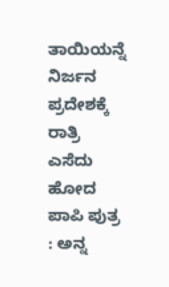ತಾಯಿಯನ್ನೆ ನಿರ್ಜನ ಪ್ರದೇಶಕ್ಕೆ ರಾತ್ರಿ ಎಸೆದು ಹೋದ ಪಾಪಿ ಪುತ್ರ : ಅನ್ನ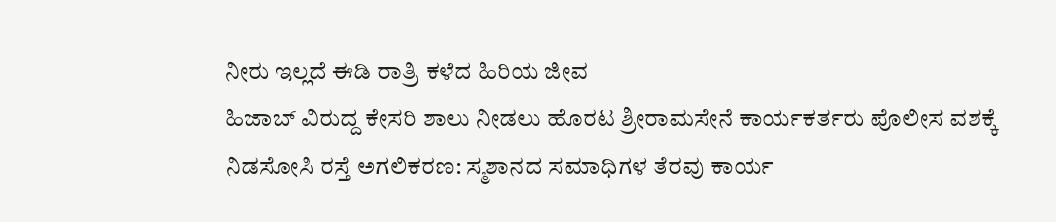ನೀರು ಇಲ್ಲದೆ ಈಡಿ ರಾತ್ರಿ ಕಳೆದ ಹಿರಿಯ ಜೀವ
ಹಿಜಾಬ್ ವಿರುದ್ದ ಕೇಸರಿ ಶಾಲು ನೀಡಲು ಹೊರಟ ಶ್ರೀರಾಮಸೇನೆ ಕಾರ್ಯಕರ್ತರು ಪೊಲೀಸ ವಶಕ್ಕೆ
ನಿಡಸೋಸಿ ರಸ್ತೆ ಅಗಲಿಕರಣ: ಸ್ಮಶಾನದ ಸಮಾಧಿಗಳ ತೆರವು ಕಾರ್ಯ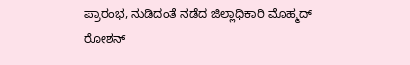ಪ್ರಾರಂಭ, ನುಡಿದಂತೆ ನಡೆದ ಜಿಲ್ಲಾಧಿಕಾರಿ ಮೊಹ್ಮದ್ ರೋಶನ್